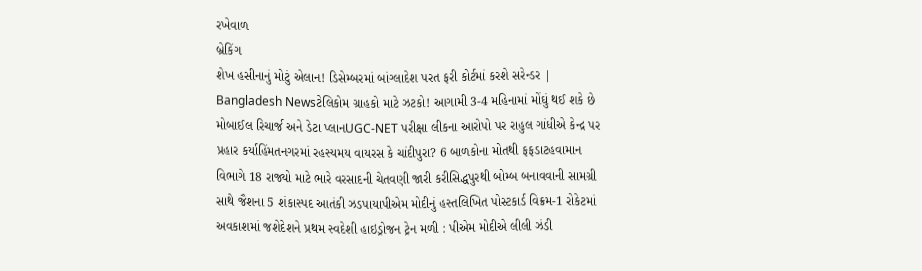રખેવાળ
બ્રેકિંગ
શેખ હસીનાનું મોટું એલાન! ડિસેમ્બરમાં બાંગ્લાદેશ પરત ફરી કોર્ટમાં કરશે સરેન્ડર | Bangladesh Newsટેલિકોમ ગ્રાહકો માટે ઝટકો! આગામી 3-4 મહિનામાં મોંઘું થઈ શકે છે મોબાઈલ રિચાર્જ અને ડેટા પ્લાનUGC-NET પરીક્ષા લીકના આરોપો પર રાહુલ ગાંધીએ કેન્દ્ર પર પ્રહાર કર્યાહિંમતનગરમાં રહસ્યમય વાયરસ કે ચાંદીપુરા? 6 બાળકોના મોતથી ફફડાટહવામાન વિભાગે 18 રાજ્યો માટે ભારે વરસાદની ચેતવણી જારી કરીસિદ્ધપુરથી બોમ્બ બનાવવાની સામગ્રી સાથે જૈશના 5 શંકાસ્પદ આતંકી ઝડપાયાપીએમ મોદીનું હસ્તલિખિત પોસ્ટકાર્ડ વિક્રમ-1 રોકેટમાં અવકાશમાં જશેદેશને પ્રથમ સ્વદેશી હાઇડ્રોજન ટ્રેન મળી : પીએમ મોદીએ લીલી ઝંડી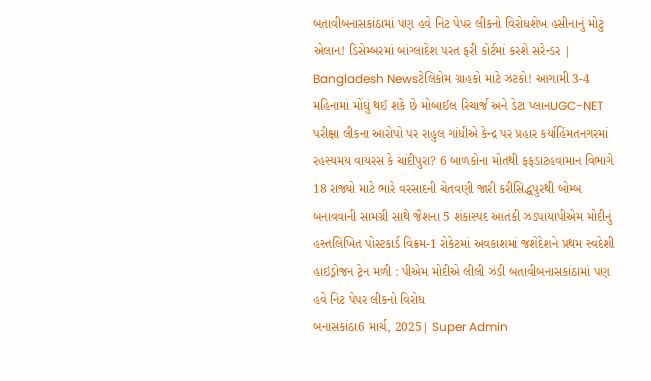બતાવીબનાસકાંઠામાં પણ હવે નિટ પેપર લીકનો વિરોધશેખ હસીનાનું મોટું એલાન! ડિસેમ્બરમાં બાંગ્લાદેશ પરત ફરી કોર્ટમાં કરશે સરેન્ડર | Bangladesh Newsટેલિકોમ ગ્રાહકો માટે ઝટકો! આગામી 3-4 મહિનામાં મોંઘું થઈ શકે છે મોબાઈલ રિચાર્જ અને ડેટા પ્લાનUGC-NET પરીક્ષા લીકના આરોપો પર રાહુલ ગાંધીએ કેન્દ્ર પર પ્રહાર કર્યાહિંમતનગરમાં રહસ્યમય વાયરસ કે ચાંદીપુરા? 6 બાળકોના મોતથી ફફડાટહવામાન વિભાગે 18 રાજ્યો માટે ભારે વરસાદની ચેતવણી જારી કરીસિદ્ધપુરથી બોમ્બ બનાવવાની સામગ્રી સાથે જૈશના 5 શંકાસ્પદ આતંકી ઝડપાયાપીએમ મોદીનું હસ્તલિખિત પોસ્ટકાર્ડ વિક્રમ-1 રોકેટમાં અવકાશમાં જશેદેશને પ્રથમ સ્વદેશી હાઇડ્રોજન ટ્રેન મળી : પીએમ મોદીએ લીલી ઝંડી બતાવીબનાસકાંઠામાં પણ હવે નિટ પેપર લીકનો વિરોધ
બનાસકાંઠા6 માર્ચ, 2025| Super Admin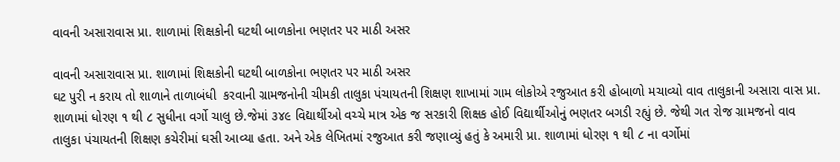વાવની અસારાવાસ પ્રા. શાળામાં શિક્ષકોની ઘટથી બાળકોના ભણતર પર માઠી અસર

વાવની અસારાવાસ પ્રા. શાળામાં શિક્ષકોની ઘટથી બાળકોના ભણતર પર માઠી અસર
ઘટ પુરી ન કરાય તો શાળાને તાળાબંધી  કરવાની ગ્રામજનોની ચીમકી તાલુકા પંચાયતની શિક્ષણ શાખામાં ગામ લોકોએ રજુઆત કરી હોબાળો મચાવ્યો વાવ તાલુકાની અસારા વાસ પ્રા. શાળામાં ધોરણ ૧ થી ૮ સુધીના વર્ગો ચાલુ છે.જેમાં ૩૪૯ વિદ્યાર્થીઓ વચ્ચે માત્ર એક જ સરકારી શિક્ષક હોઈ વિદ્યાર્થીઓનું ભણતર બગડી રહ્યું છે. જેથી ગત રોજ ગ્રામજનો વાવ તાલુકા પંચાયતની શિક્ષણ કચેરીમાં ઘસી આવ્યા હતા. અને એક લેખિતમાં રજુઆત કરી જણાવ્યું હતું કે અમારી પ્રા. શાળામાં ધોરણ ૧ થી ૮ ના વર્ગોમાં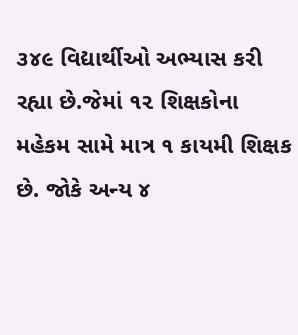૩૪૯ વિદ્યાર્થીઓ અભ્યાસ કરી રહ્યા છે.જેમાં ૧૨ શિક્ષકોના મહેકમ સામે માત્ર ૧ કાયમી શિક્ષક છે. જોકે અન્ય ૪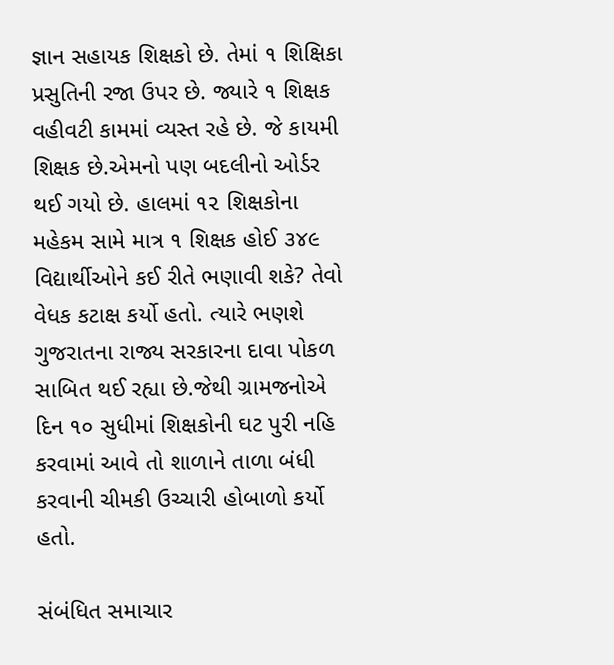જ્ઞાન સહાયક શિક્ષકો છે. તેમાં ૧ શિક્ષિકા પ્રસુતિની રજા ઉપર છે. જ્યારે ૧ શિક્ષક વહીવટી કામમાં વ્યસ્ત રહે છે. જે કાયમી શિક્ષક છે.એમનો પણ બદલીનો ઓર્ડર થઈ ગયો છે. હાલમાં ૧૨ શિક્ષકોના મહેકમ સામે માત્ર ૧ શિક્ષક હોઈ ૩૪૯ વિદ્યાર્થીઓને કઈ રીતે ભણાવી શકે? તેવો વેધક કટાક્ષ કર્યો હતો. ત્યારે ભણશે ગુજરાતના રાજ્ય સરકારના દાવા પોકળ સાબિત થઈ રહ્યા છે.જેથી ગ્રામજનોએ દિન ૧૦ સુધીમાં શિક્ષકોની ઘટ પુરી નહિ કરવામાં આવે તો શાળાને તાળા બંધી કરવાની ચીમકી ઉચ્ચારી હોબાળો કર્યો હતો.

સંબંધિત સમાચાર